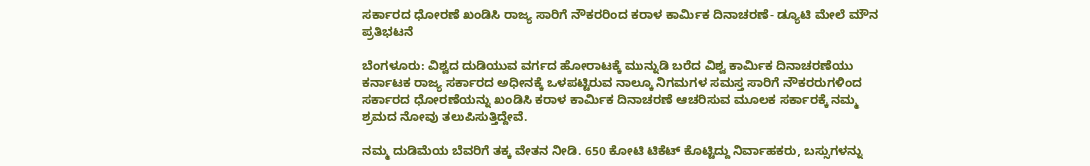ಸರ್ಕಾರದ ಧೋರಣೆ ಖಂಡಿಸಿ ರಾಜ್ಯ ಸಾರಿಗೆ ನೌಕರರಿಂದ ಕರಾಳ ಕಾರ್ಮಿಕ ದಿನಾಚರಣೆ- ಡ್ಯೂಟಿ ಮೇಲೆ ಮೌನ ಪ್ರತಿಭಟನೆ

ಬೆಂಗಳೂರು: ವಿಶ್ವದ ದುಡಿಯುವ ವರ್ಗದ ಹೋರಾಟಕ್ಕೆ ಮುನ್ನುಡಿ ಬರೆದ ವಿಶ್ವ ಕಾರ್ಮಿಕ ದಿನಾಚರಣೆಯು ಕರ್ನಾಟಕ ರಾಜ್ಯ ಸರ್ಕಾರದ ಅಧೀನಕ್ಕೆ ಒಳಪಟ್ಟಿರುವ ನಾಲ್ಕೂ ನಿಗಮಗಳ ಸಮಸ್ತ ಸಾರಿಗೆ ನೌಕರರುಗಳಿಂದ ಸರ್ಕಾರದ ಧೋರಣೆಯನ್ನು ಖಂಡಿಸಿ ಕರಾಳ ಕಾರ್ಮಿಕ ದಿನಾಚರಣೆ ಆಚರಿಸುವ ಮೂಲಕ ಸರ್ಕಾರಕ್ಕೆ ನಮ್ಮ ಶ್ರಮದ ನೋವು ತಲುಪಿಸುತ್ತಿದ್ದೇವೆ.

ನಮ್ಮ ದುಡಿಮೆಯ ಬೆವರಿಗೆ ತಕ್ಕ ವೇತನ ನೀಡಿ. 650 ಕೋಟಿ ಟಿಕೆಟ್ ಕೊಟ್ಟಿದ್ದು ನಿರ್ವಾಹಕರು, ಬಸ್ಸುಗಳನ್ನು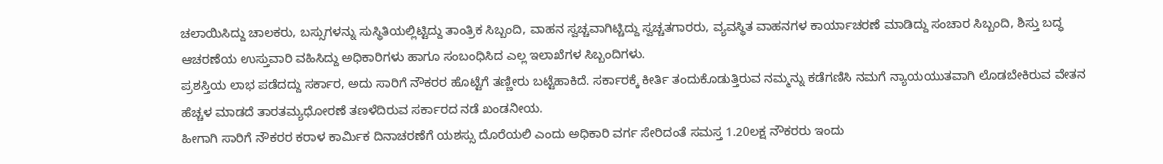ಚಲಾಯಿಸಿದ್ದು ಚಾಲಕರು, ಬಸ್ಸುಗಳನ್ನು ಸುಸ್ಥಿತಿಯಲ್ಲಿಟ್ಟಿದ್ದು ತಾಂತ್ರಿಕ ಸಿಬ್ಬಂದಿ, ವಾಹನ ಸ್ವಚ್ಚವಾಗಿಟ್ಚಿದ್ದು ಸ್ವಚ್ಚತಗಾರರು, ವ್ಯವಸ್ಥಿತ ವಾಹನಗಳ ಕಾರ್ಯಾಚರಣೆ ಮಾಡಿದ್ದು ಸಂಚಾರ ಸಿಬ್ಬಂದಿ, ಶಿಸ್ತು ಬದ್ಧ ಆಚರಣೆಯ ಉಸ್ತುವಾರಿ ವಹಿಸಿದ್ದು ಅಧಿಕಾರಿಗಳು ಹಾಗೂ ಸಂಬಂಧಿಸಿದ ಎಲ್ಲ ಇಲಾಖೆಗಳ ಸಿಬ್ಬಂದಿಗಳು.
ಪ್ರಶಸ್ತಿಯ ಲಾಭ ಪಡೆದದ್ದು ಸರ್ಕಾರ, ಅದು ಸಾರಿಗೆ ನೌಕರರ ಹೊಟ್ಟೆಗೆ ತಣ್ಣೀರು ಬಟ್ಟೆಹಾಕಿದೆ. ಸರ್ಕಾರಕ್ಕೆ ಕೀರ್ತಿ ತಂದುಕೊಡುತ್ತಿರುವ ನಮ್ಮನ್ನು ಕಡೆಗಣಿಸಿ ನಮಗೆ ನ್ಯಾಯಯುತವಾಗಿ ಲೊಡಬೇಕಿರುವ ವೇತನ ಹೆಚ್ಚಳ ಮಾಡದೆ ತಾರತಮ್ಯಧೋರಣೆ ತಣಳೆದಿರುವ ಸರ್ಕಾರದ ನಡೆ ಖಂಡನೀಯ.
ಹೀಗಾಗಿ ಸಾರಿಗೆ ನೌಕರರ ಕರಾಳ ಕಾರ್ಮಿಕ ದಿನಾಚರಣೆಗೆ ಯಶಸ್ಸು ದೊರೆಯಲಿ ಎಂದು ಅಧಿಕಾರಿ ವರ್ಗ ಸೇರಿದಂತೆ ಸಮಸ್ತ 1.20ಲಕ್ಷ ನೌಕರರು ಇಂದು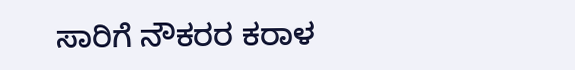ಸಾರಿಗೆ ನೌಕರರ ಕರಾಳ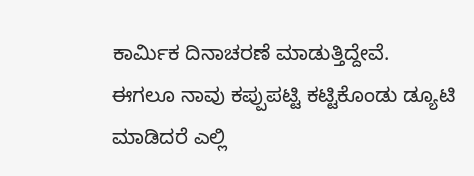ಕಾರ್ಮಿಕ ದಿನಾಚರಣೆ ಮಾಡುತ್ತಿದ್ದೇವೆ.
ಈಗಲೂ ನಾವು ಕಪ್ಪುಪಟ್ಟಿ ಕಟ್ಟಿಕೊಂಡು ಡ್ಯೂಟಿ ಮಾಡಿದರೆ ಎಲ್ಲಿ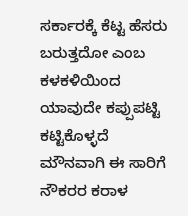ಸರ್ಕಾರಕ್ಕೆ ಕೆಟ್ಟ ಹೆಸರು ಬರುತ್ತದೋ ಎಂಬ ಕಳಕಳಿಯಿಂದ ಯಾವುದೇ ಕಪ್ಪುಪಟ್ಟಿ ಕಟ್ಟಿಕೊಳ್ಳದೆ ಮೌನವಾಗಿ ಈ ಸಾರಿಗೆ ನೌಕರರ ಕರಾಳ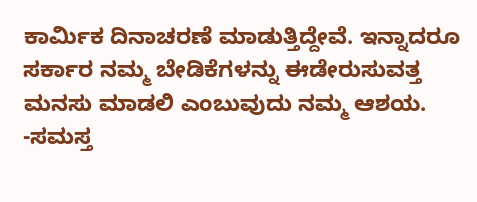ಕಾರ್ಮಿಕ ದಿನಾಚರಣೆ ಮಾಡುತ್ತಿದ್ದೇವೆ. ಇನ್ನಾದರೂ ಸರ್ಕಾರ ನಮ್ಮ ಬೇಡಿಕೆಗಳನ್ನು ಈಡೇರುಸುವತ್ತ ಮನಸು ಮಾಡಲಿ ಎಂಬುವುದು ನಮ್ಮ ಆಶಯ. -ಸಮಸ್ತ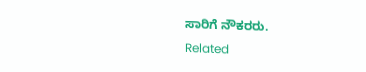ಸಾರಿಗೆ ನೌಕರರು.
Related